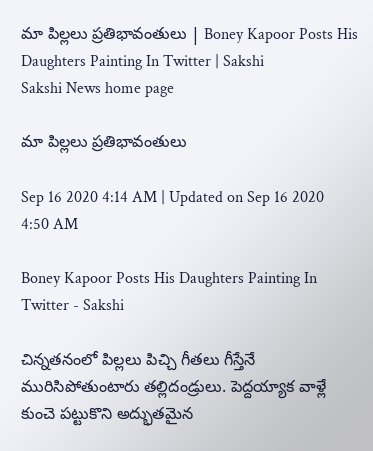మా పిల్లలు ప్రతిభావంతులు | Boney Kapoor Posts His Daughters Painting In Twitter | Sakshi
Sakshi News home page

మా పిల్లలు ప్రతిభావంతులు

Sep 16 2020 4:14 AM | Updated on Sep 16 2020 4:50 AM

Boney Kapoor Posts His Daughters Painting In Twitter - Sakshi

చిన్నతనంలో పిల్లలు పిచ్చి గీతలు గీస్తేనే మురిసిపోతుంటారు తల్లిదండ్రులు. పెద్దయ్యాక వాళ్లే కుంచె పట్టుకొని అద్భుతమైన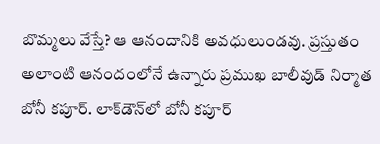బొమ్మలు వేస్తే? ఆ ఆనందానికి అవధులుండవు. ప్రస్తుతం అలాంటి ఆనందంలోనే ఉన్నారు ప్రముఖ బాలీవుడ్‌ నిర్మాత బోనీ కపూర్‌. లాక్‌డౌన్‌లో బోనీ కపూర్‌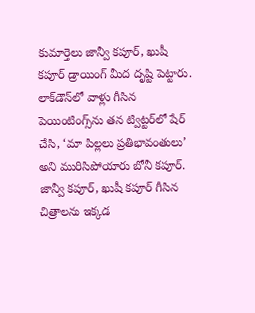కుమార్తెలు జాన్వీ కపూర్, ఖుషీ కపూర్‌ డ్రాయింగ్‌ మీద దృష్టి పెట్టారు. లాక్‌డౌన్‌లో వాళ్లు గీసిన పెయింటింగ్స్‌ను తన ట్విట్టర్‌లో షేర్‌ చేసి, ‘మా పిల్లలు ప్రతిభావంతులు’ అని మురిసిపోయారు బోనీ కపూర్‌. జాన్వీ కపూర్, ఖుషీ కపూర్‌ గీసిన చిత్రాలను ఇక్కడ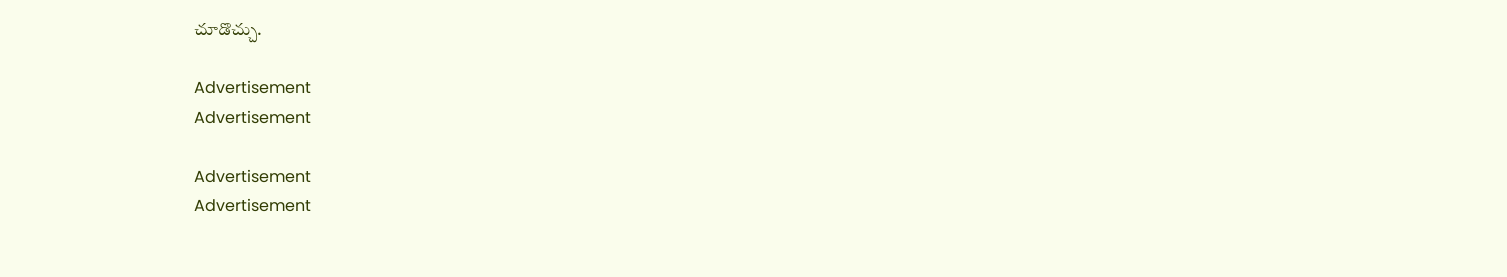చూడొచ్చు.

Advertisement
Advertisement

Advertisement
Advertisement